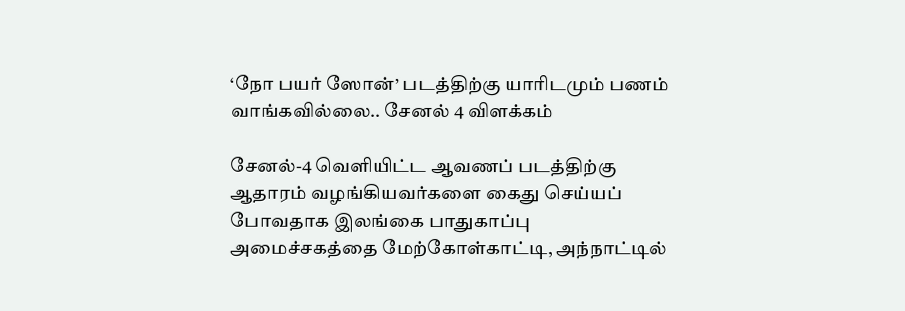‘நோ பயர் ஸோன்’ படத்திற்கு யாரிடமும் பணம் வாங்கவில்லை.. சேனல் 4 விளக்கம்

சேனல்-4 வெளியிட்ட ஆவணப் படத்திற்கு ஆதாரம் வழங்கியவர்களை கைது செய்யப் போவதாக இலங்கை பாதுகாப்பு அமைச்சகத்தை மேற்கோள்காட்டி, அந்நாட்டில்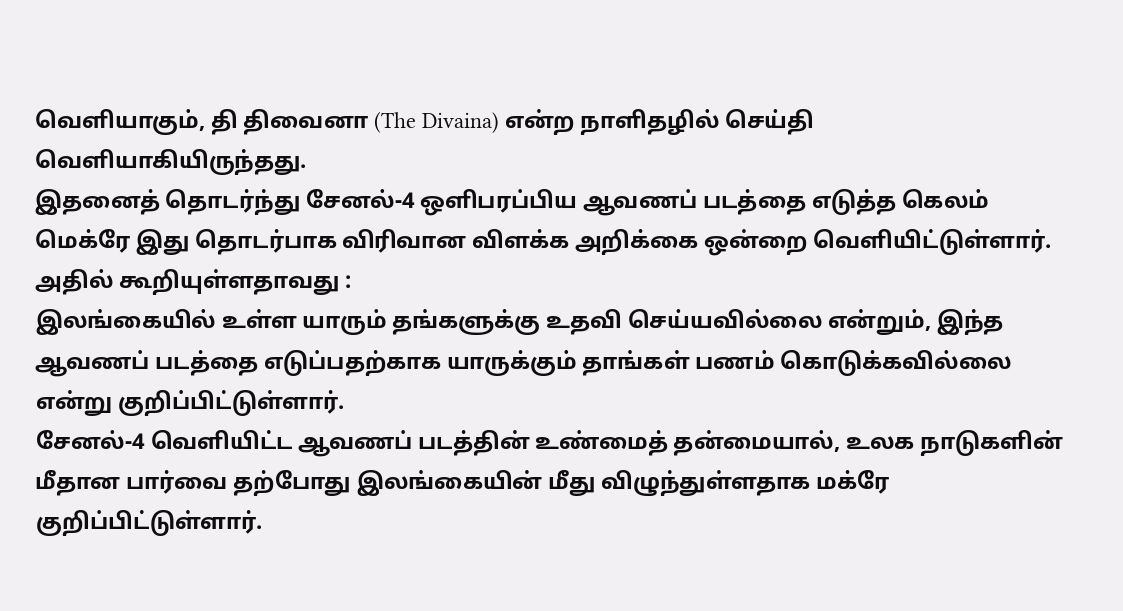வெளியாகும், தி திவைனா (The Divaina) என்ற நாளிதழில் செய்தி வெளியாகியிருந்தது.
இதனைத் தொடர்ந்து சேனல்-4 ஒளிபரப்பிய ஆவணப் படத்தை எடுத்த கெலம் மெக்ரே இது தொடர்பாக விரிவான விளக்க அறிக்கை ஒன்றை வெளியிட்டுள்ளார். அதில் கூறியுள்ளதாவது :
இலங்கையில் உள்ள யாரும் தங்களுக்கு உதவி செய்யவில்லை என்றும், இந்த ஆவணப் படத்தை எடுப்பதற்காக யாருக்கும் தாங்கள் பணம் கொடுக்கவில்லை என்று குறிப்பிட்டுள்ளார்.
சேனல்-4 வெளியிட்ட ஆவணப் படத்தின் உண்மைத் தன்மையால், உலக நாடுகளின் மீதான பார்வை தற்போது இலங்கையின் மீது விழுந்துள்ளதாக மக்ரே குறிப்பிட்டுள்ளார்.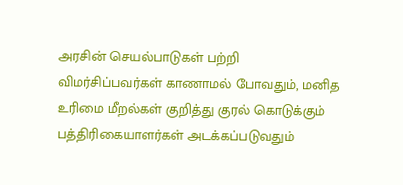அரசின் செயல்பாடுகள் பற்றி விமர்சிப்பவர்கள் காணாமல் போவதும், மனித உரிமை மீறல்கள் குறித்து குரல் கொடுக்கும் பத்திரிகையாளர்கள் அடக்கப்படுவதும்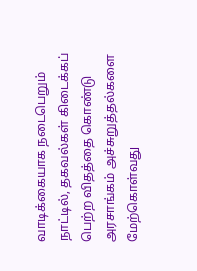வாடிக்கையாக நடைபெறும் நாட்டில், தகவல்கள் கிடைக்கப் பெற்ற விதத்தை கொண்டு அரசாங்கம் அச்சுறுத்தல்களை மேற்கொள்வது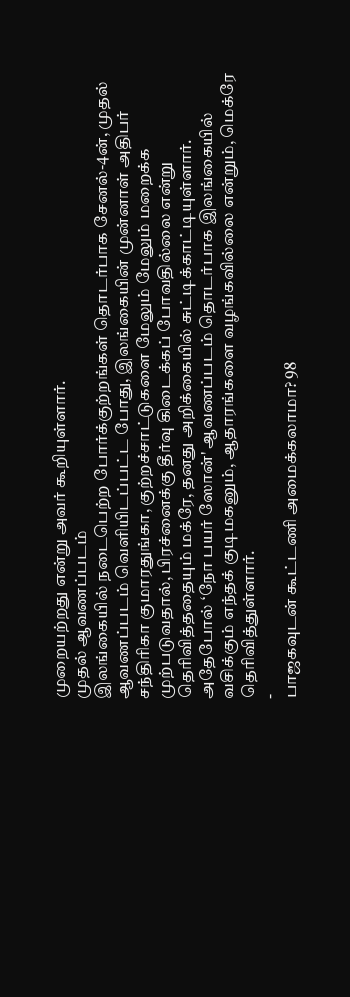முறையற்றது என்று அவர் கூறியுள்ளார்.
முதல் ஆவணப்படம்
இலங்கையில் நடைபெற்ற போர்க்குற்றங்கள் தொடர்பாக சேனல்-4ன், முதல் ஆவணப்படம் வெளியிடப்பட்ட போது, இலங்கையின் முன்னாள் அதிபர் சந்திரிகா குமாரதுங்கா, குற்றச்சாட்டுகளை மேலும் மேலும் மறைக்க முற்படுவதால், பிரச்னைக்கு தீர்வு கிடைக்கப் போவதில்லை என்று தெரிவித்ததையும் மக்ரே, தனது அறிக்கையில் சுட்டிக்காட்டியுள்ளார்.
அதேபோல் ‘நோ பயர் ஸோன்' ஆவணப்படம் தொடர்பாக இலங்கையில் வசிக்கும் எந்தக் குடிமகனும், ஆதாரங்களை வழங்கவில்லை என்றும், மெக்ரே தெரிவித்துள்ளார்.
-
பாஜகவுடன் கூட்டணி அமைக்கலாமா? 98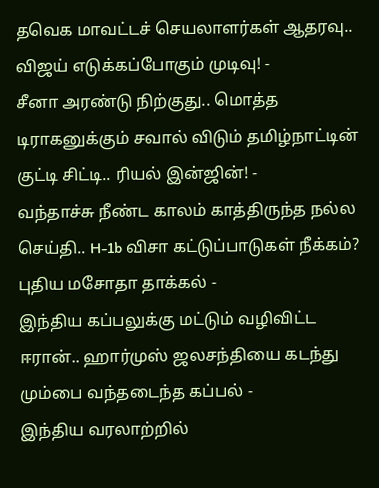தவெக மாவட்டச் செயலாளர்கள் ஆதரவு.. விஜய் எடுக்கப்போகும் முடிவு! -
சீனா அரண்டு நிற்குது.. மொத்த டிராகனுக்கும் சவால் விடும் தமிழ்நாட்டின் குட்டி சிட்டி.. ரியல் இன்ஜின்! -
வந்தாச்சு நீண்ட காலம் காத்திருந்த நல்ல செய்தி.. H-1b விசா கட்டுப்பாடுகள் நீக்கம்? புதிய மசோதா தாக்கல் -
இந்திய கப்பலுக்கு மட்டும் வழிவிட்ட ஈரான்.. ஹார்முஸ் ஜலசந்தியை கடந்து மும்பை வந்தடைந்த கப்பல் -
இந்திய வரலாற்றில்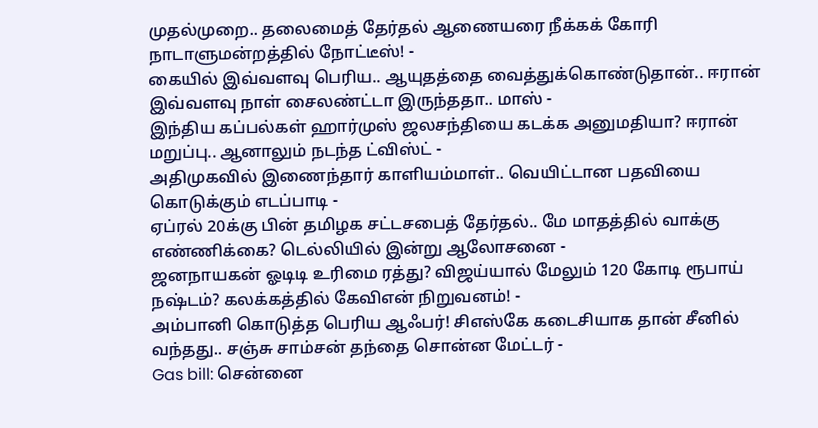முதல்முறை.. தலைமைத் தேர்தல் ஆணையரை நீக்கக் கோரி நாடாளுமன்றத்தில் நோட்டீஸ்! -
கையில் இவ்வளவு பெரிய.. ஆயுதத்தை வைத்துக்கொண்டுதான்.. ஈரான் இவ்வளவு நாள் சைலண்ட்டா இருந்ததா.. மாஸ் -
இந்திய கப்பல்கள் ஹார்முஸ் ஜலசந்தியை கடக்க அனுமதியா? ஈரான் மறுப்பு.. ஆனாலும் நடந்த ட்விஸ்ட் -
அதிமுகவில் இணைந்தார் காளியம்மாள்.. வெயிட்டான பதவியை கொடுக்கும் எடப்பாடி -
ஏப்ரல் 20க்கு பின் தமிழக சட்டசபைத் தேர்தல்.. மே மாதத்தில் வாக்கு எண்ணிக்கை? டெல்லியில் இன்று ஆலோசனை -
ஜனநாயகன் ஓடிடி உரிமை ரத்து? விஜய்யால் மேலும் 120 கோடி ரூபாய் நஷ்டம்? கலக்கத்தில் கேவிஎன் நிறுவனம்! -
அம்பானி கொடுத்த பெரிய ஆஃபர்! சிஎஸ்கே கடைசியாக தான் சீனில் வந்தது.. சஞ்சு சாம்சன் தந்தை சொன்ன மேட்டர் -
Gas bill: சென்னை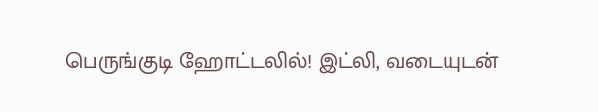பெருங்குடி ஹோட்டலில்! இட்லி, வடையுடன்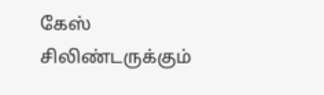கேஸ் சிலிண்டருக்கும்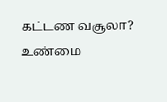கட்டண வசூலா? உண்மை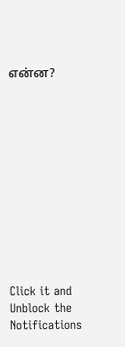என்ன?












Click it and Unblock the Notifications